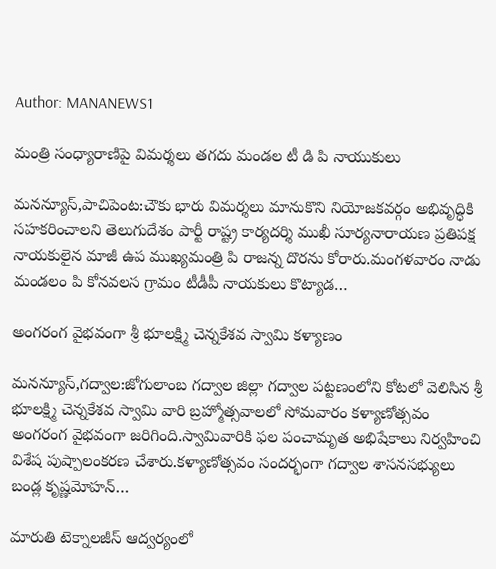Author: MANANEWS1

మంత్రి సంధ్యారాణిపై విమర్శలు తగదు మండల టీ డి పి నాయుకులు

మనన్యూస్,పాచిపెంట:చౌకు భారు విమర్శలు మానుకొని నియోజకవర్గం అభివృద్ధికి సహకరించాలని తెలుగుదేశం పార్టీ రాష్ట్ర కార్యదర్శి ముఖీ సూర్యనారాయణ ప్రతిపక్ష నాయకులైన మాజీ ఉప ముఖ్యమంత్రి పి రాజన్న దొరను కోరారు.మంగళవారం నాడు మండలం పి కోనవలస గ్రామం టీడీపీ నాయకులు కొట్యాడ…

అంగరంగ వైభవంగా శ్రీ భూలక్ష్మి చెన్నకేశవ స్వామి కళ్యాణం

మనన్యూస్,గద్వాల:జోగులాంబ గద్వాల జిల్లా గద్వాల పట్టణంలోని కోటలో వెలిసిన శ్రీ భూలక్ష్మి చెన్నకేశవ స్వామి వారి బ్రహ్మోత్సవాలలో సోమవారం కళ్యాణోత్సవం అంగరంగ వైభవంగా జరిగింది.స్వామివారికి ఫల పంచామృత అభిషేకాలు నిర్వహించి విశేష పుష్పాలంకరణ చేశారు.కళ్యాణోత్సవం సందర్భంగా గద్వాల శాసనసభ్యులు బండ్ల కృష్ణమోహన్…

మారుతి టెక్నాలజీస్ ఆద్వర్యంలో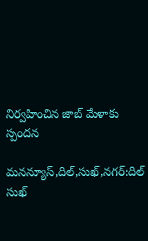నిర్వహించిన జాబ్ మేళాకు స్పందన

మనన్యూస్,దిల్,సుఖ్,నగర్:దిల్ సుఖ్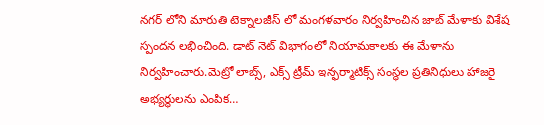నగర్ లోని మారుతి టెక్నాలజీస్ లో మంగళవారం నిర్వహించిన జాబ్ మేళాకు విశేష స్పందన లభించింది. డాట్ నెట్ విభాగంలో నియామకాలకు ఈ మేళాను నిర్వహించారు.మెట్రో లాబ్స్, ఎక్స్ ట్రీమ్ ఇన్ఫర్మాటిక్స్ సంస్థల ప్రతినిధులు హాజరై అభ్యర్థులను ఎంపిక…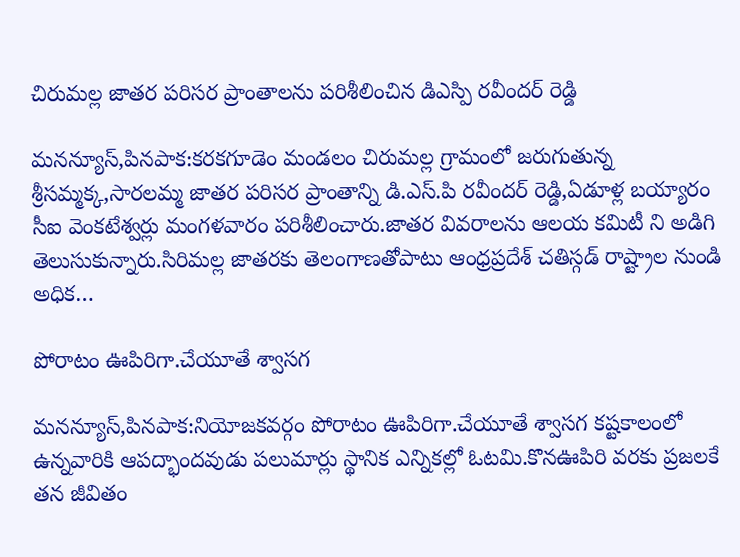చిరుమల్ల జాతర పరిసర ప్రాంతాలను పరిశీలించిన డిఎస్పి రవీందర్ రెడ్డి

మనన్యూస్,పినపాక:కరకగూడెం మండలం చిరుమల్ల గ్రామంలో జరుగుతున్న శ్రీసమ్మక్క,సారలమ్మ జాతర పరిసర ప్రాంతాన్ని డి.ఎస్.పి రవీందర్ రెడ్డి,ఏడూళ్ల బయ్యారం సీఐ వెంకటేశ్వర్లు మంగళవారం పరిశీలించారు.జాతర వివరాలను ఆలయ కమిటీ ని అడిగి తెలుసుకున్నారు.సిరిమల్ల జాతరకు తెలంగాణతోపాటు ఆంధ్రప్రదేశ్ చతిస్గడ్ రాష్ట్రాల నుండి అధిక…

పోరాటం ఊపిరిగా.చేయూతే శ్వాసగ

మనన్యూస్,పినపాక:నియోజకవర్గం పోరాటం ఊపిరిగా.చేయూతే శ్వాసగ కష్టకాలంలో ఉన్నవారికి ఆపద్భాందవుడు పలుమార్లు స్థానిక ఎన్నికల్లో ఓటమి.కొనఊపిరి వరకు ప్రజలకే తన జీవితం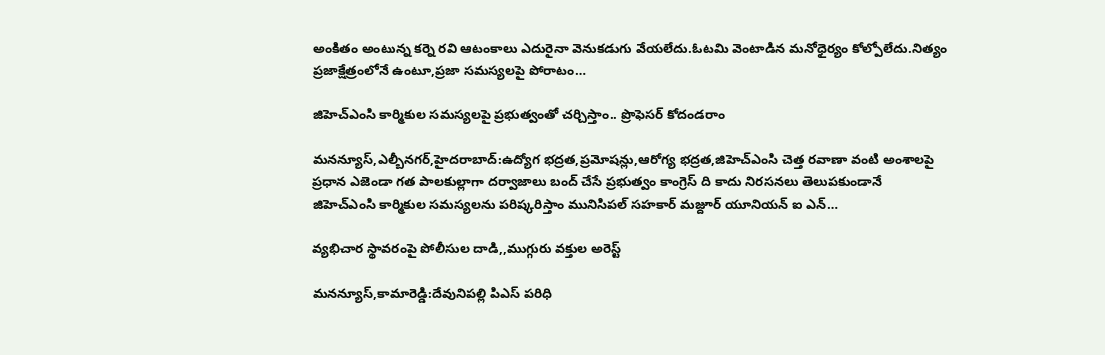అంకితం అంటున్న కర్నె రవి ఆటంకాలు ఎదురైనా వెనుకడుగు వేయలేదు.ఓటమి వెంటాడిన మనోధైర్యం కోల్పోలేదు.నిత్యం ప్రజాక్షేత్రంలోనే ఉంటూ,ప్రజా సమస్యలపై పోరాటం…

జిహెచ్ఎంసి కార్మికుల సమస్యలపై ప్రభుత్వంతో చర్చిస్తాం.. ప్రొఫెసర్ కోదండరాం

మనన్యూస్,ఎల్బీనగర్,హైదరాబాద్:ఉద్యోగ భద్రత,ప్రమోషన్లు,ఆరోగ్య భద్రత,జిహెచ్ఎంసి చెత్త రవాణా వంటి అంశాలపై ప్రధాన ఎజెండా గత పాలకుల్లాగా దర్వాజాలు బంద్ చేసే ప్రభుత్వం కాంగ్రెస్ ది కాదు నిరసనలు తెలుపకుండానే జిహెచ్ఎంసి కార్మికుల సమస్యలను పరిష్కరిస్తాం మునిసిపల్ సహకార్ మజ్దూర్ యూనియన్ ఐ ఎన్…

వ్యభిచార స్థావరంపై పోలీసుల దాడి,,ముగ్గురు వక్తుల అరెస్ట్

మనన్యూస్,కామారెడ్డి:దేవునిపల్లి పిఎస్ పరిధి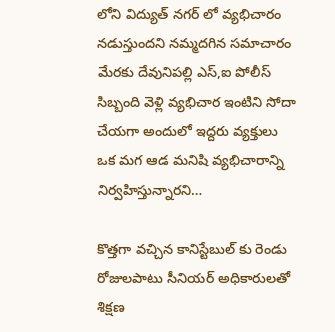లోని విద్యుత్ నగర్ లో వ్యభిచారం నడుస్తుందని నమ్మదగిన సమాచారం మేరకు దేవునిపల్లి ఎస్,ఐ పోలీస్ సిబ్బంది వెళ్లి వ్యభిచార ఇంటిని సోదా చేయగా అందులో ఇద్దరు వ్యక్తులు ఒక మగ ఆడ మనిషి వ్యభిచారాన్ని నిర్వహిస్తున్నారని…

కొత్తగా వచ్చిన కానిస్టేబుల్ కు రెండు రోజులపాటు సీనియర్ అధికారులతో శిక్షణ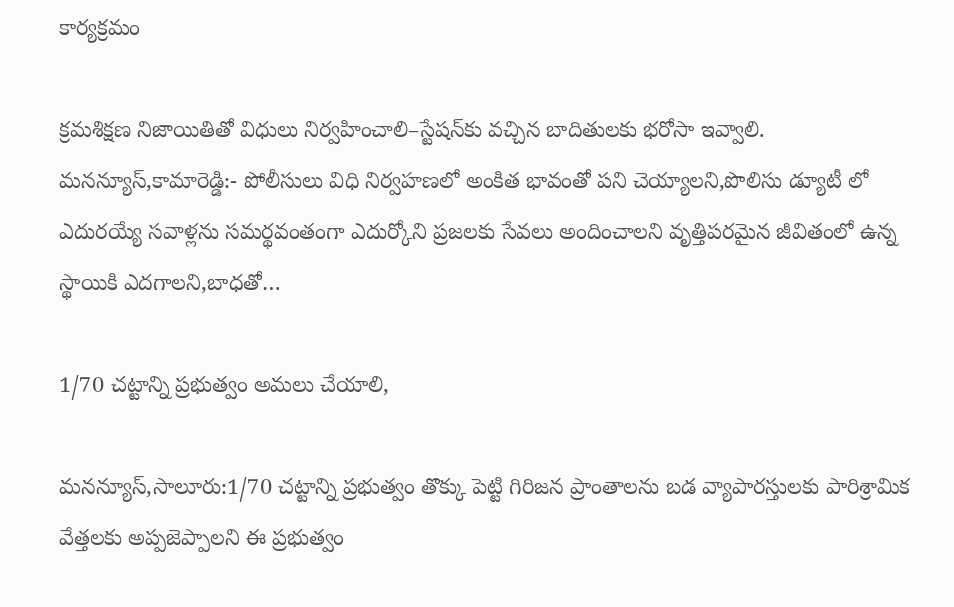కార్యక్రమం

క్రమశిక్షణ నిజాయితితో విధులు నిర్వహించాలి–స్టేషన్‌కు వచ్చిన బాదితులకు భరోసా ఇవ్వాలి. మనన్యూస్,కామారెడ్డి:- పోలీసులు విధి నిర్వహణలో అంకిత భావంతో పని చెయ్యాలని,పొలిసు డ్యూటీ లో ఎదురయ్యే సవాళ్లను సమర్థవంతంగా ఎదుర్కోని ప్రజలకు సేవలు అందించాలని వృత్తిపరమైన జీవితంలో ఉన్న స్థాయికి ఎదగాలని,బాధతో…

1/70 చట్టాన్ని ప్రభుత్వం అమలు చేయాలి,

మనన్యూస్,సాలూరు:1/70 చట్టాన్ని ప్రభుత్వం తొక్కు పెట్టి గిరిజన ప్రాంతాలను బడ వ్యాపారస్తులకు పారిశ్రామిక వేత్తలకు అప్పజెప్పాలని ఈ ప్రభుత్వం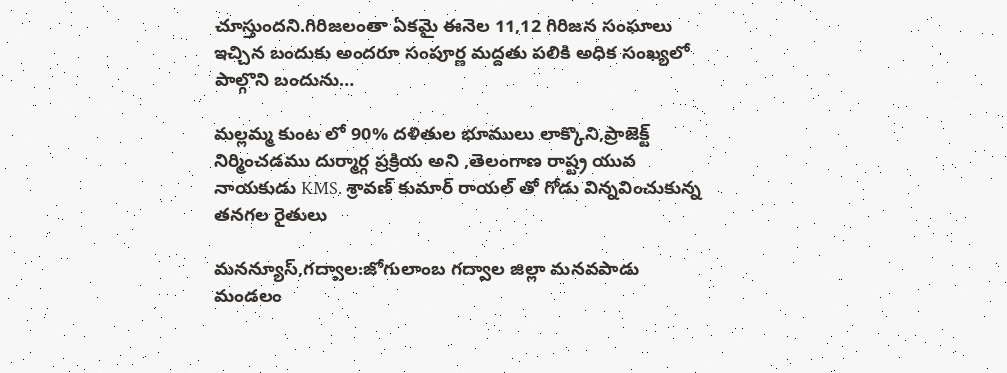చూస్తుందని.గిరిజలంతా ఏకమై ఈనెల 11,12 గిరిజన సంఘాలు ఇచ్చిన బందుకు అందరూ సంపూర్ణ మద్దతు పలికి అధిక సంఖ్యలో పాల్గొని బందును…

మల్లమ్మ కుంట లో 90% దళితుల భూములు లాక్కొని,ప్రాజెక్ట్ నిర్మించడము దుర్మార్గ ప్రక్రియ అని ,తెలంగాణ రాష్ట్ర యువ నాయకుడు KMS. శ్రావణ్ కుమార్ రాయల్ తో గోడు విన్నవించుకున్న తనగల రైతులు

మనన్యూస్,గద్వాల:జోగులాంబ గద్వాల జిల్లా మనవపాడు మండలం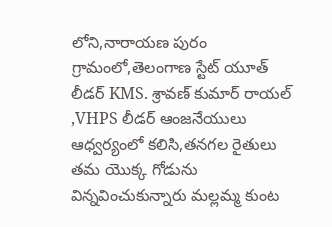లోని,నారాయణ పురం గ్రామంలో,తెలంగాణ స్టేట్ యూత్ లీడర్ KMS. శ్రావణ్ కుమార్ రాయల్ ,VHPS లీడర్ ఆంజనేయులు ఆధ్వర్యంలో కలిసి,తనగల రైతులు తమ యొక్క గోడును విన్నవించుకున్నారు మల్లమ్మ కుంట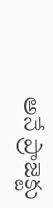అనే ప్రాజెక్టు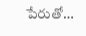పేరుతో…